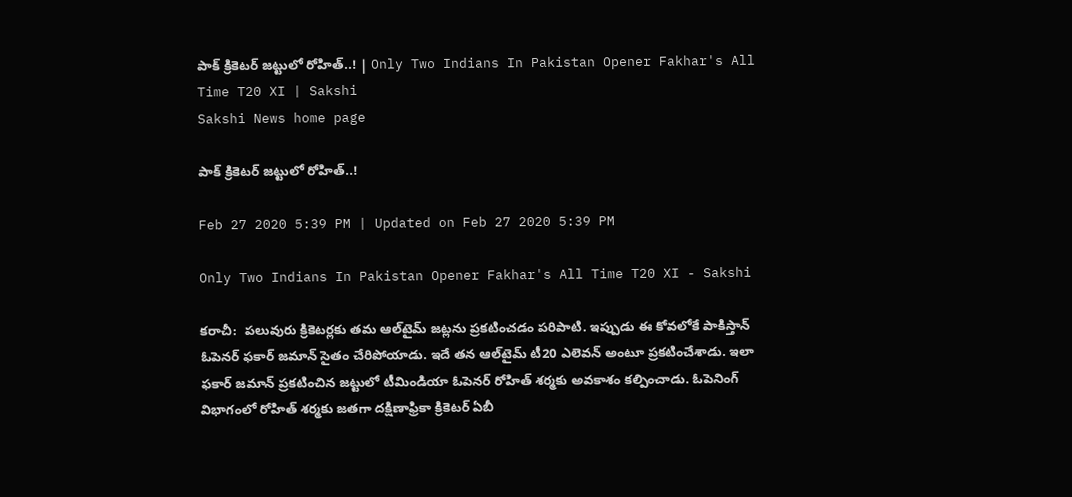పాక్‌ క్రికెటర్‌ జట్టులో రోహిత్‌..! | Only Two Indians In Pakistan Opener Fakhar's All Time T20 XI | Sakshi
Sakshi News home page

పాక్‌ క్రికెటర్‌ జట్టులో రోహిత్‌..!

Feb 27 2020 5:39 PM | Updated on Feb 27 2020 5:39 PM

Only Two Indians In Pakistan Opener Fakhar's All Time T20 XI - Sakshi

కరాచీ:  పలువురు క్రికెటర్లకు తమ ఆల్‌టైమ్‌ జట్లను ప్రకటించడం పరిపాటి. ఇప్పుడు ఈ కోవలోకే పాకిస్తాన్‌ ఓపెనర్‌ ఫకార్‌ జమాన్‌ సైతం చేరిపోయాడు. ఇదే తన ఆల్‌టైమ్‌ టీ20 ఎలెవన్‌ అంటూ ప్రకటించేశాడు. ఇలా ఫకార్‌ జమాన్‌ ప్రకటించిన జట్టులో టీమిండియా ఓపెనర్‌ రోహిత్‌ శర్మకు అవకాశం కల్పించాడు. ఓపెనింగ్‌ విభాగంలో రోహిత్‌ శర్మకు జతగా దక్షిణాఫ్రికా క్రికెటర్‌ ఏబీ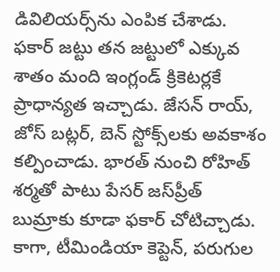డివిలియర్స్‌ను ఎంపిక చేశాడు. ఫకార్‌ జట్టు తన జట్టులో ఎక్కువ శాతం మంది ఇంగ్లండ్‌ క్రికెటర్లకే ప్రాధాన్యత ఇచ్చాడు. జేసన్‌ రాయ్‌, జోస్‌ బట్లర్‌, బెన్‌ స్టోక్స్‌లకు అవకాశం కల్పించాడు. భారత్‌ నుంచి రోహిత్‌ శర్మతో పాటు పేసర్‌ జస్‌ప్రీత్‌ బుమ్రాకు కూడా ఫకార్‌ చోటిచ్చాడు. కాగా, టీమిండియా కెప్టెన్‌, పరుగుల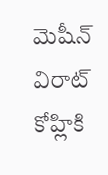మెషీన్‌ విరాట్‌ కోహ్లికి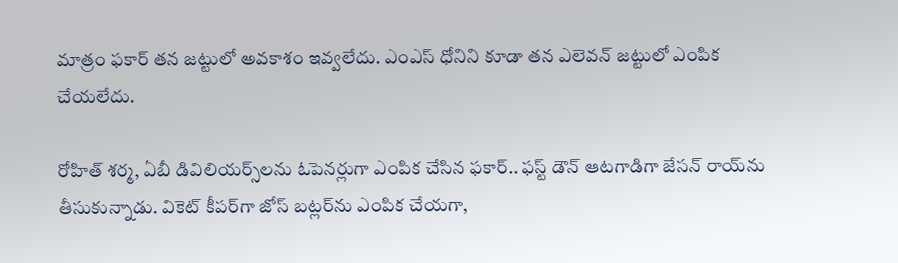మాత్రం ఫకార్‌ తన జట్టులో అవకాశం ఇవ్వలేదు. ఎంఎస్‌ ధోనిని కూడా తన ఎలెవన్‌ జట్టులో ఎంపిక చేయలేదు.

రోహిత్‌ శర్మ, ఏబీ డివిలియర్స్‌లను ఓపెనర్లుగా ఎంపిక చేసిన ఫకార్‌.. ఫస్ట్‌ డౌన్‌ ఆటగాడిగా జేసన్‌ రాయ్‌ను తీసుకున్నాడు. వికెట్‌ కీపర్‌గా జోస్‌ బట్లర్‌ను ఎంపిక చేయగా,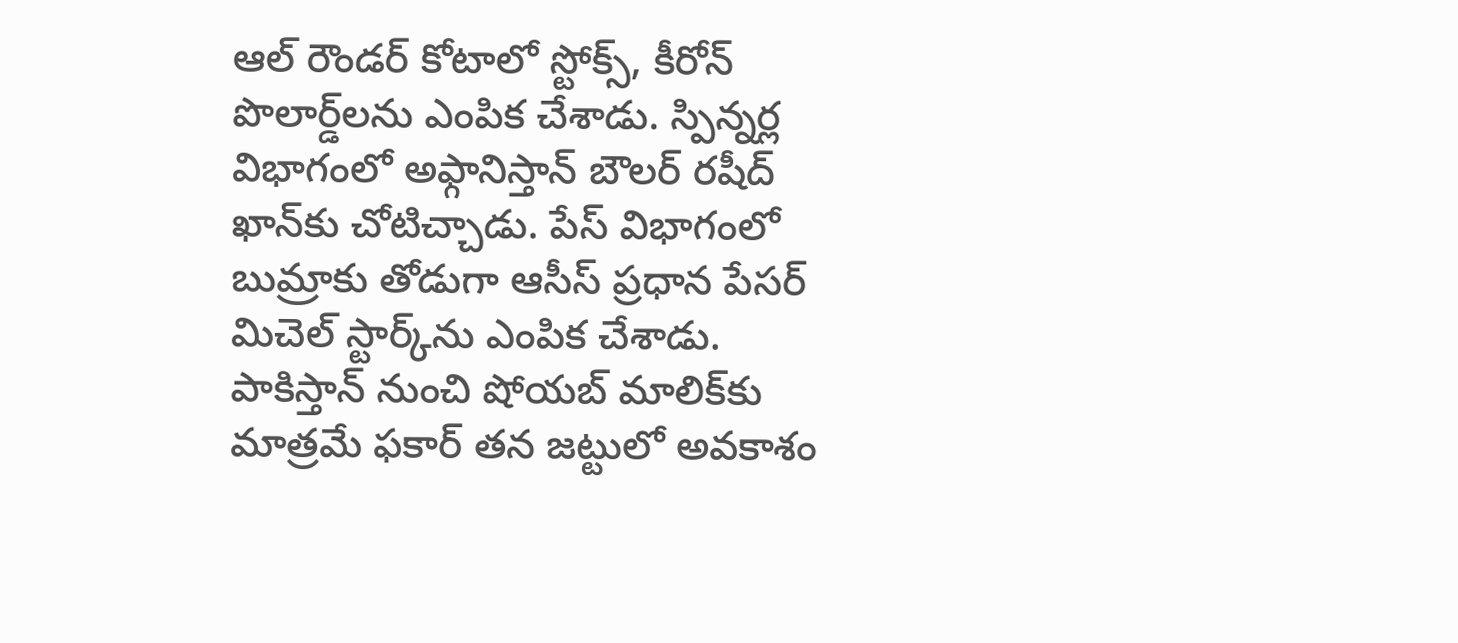ఆల్‌ రౌండర్‌ కోటాలో స్టోక్స్‌, కీరోన్‌ పొలార్డ్‌లను ఎంపిక చేశాడు. స్పిన్నర్ల విభాగంలో అఫ్గానిస్తాన్‌ బౌలర్‌ రషీద్‌ ఖాన్‌కు చోటిచ్చాడు. పేస్‌ విభాగంలో బుమ్రాకు తోడుగా ఆసీస్‌ ప్రధాన పేసర్‌ మిచెల్‌ స్టార్క్‌ను ఎంపిక చేశాడు. పాకిస్తాన్‌ నుంచి షోయబ్‌ మాలిక్‌కు మాత్రమే ఫకార్‌ తన జట్టులో అవకాశం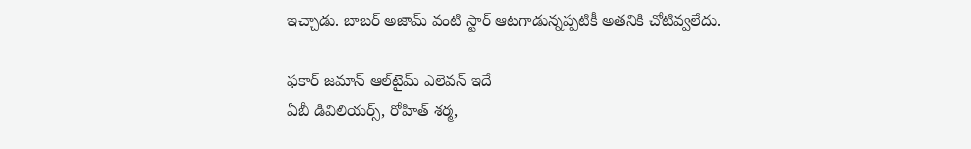ఇచ్చాడు. బాబర్‌ అజామ్‌ వంటి స్టార్‌ ఆటగాడున్నప్పటికీ అతనికి చోటివ్వలేదు.

ఫకార్‌ జమాన్‌ ఆల్‌టైమ్‌ ఎలెవన్‌ ఇదే
ఏబీ డివిలియర్స్‌, రోహిత్‌ శర్మ,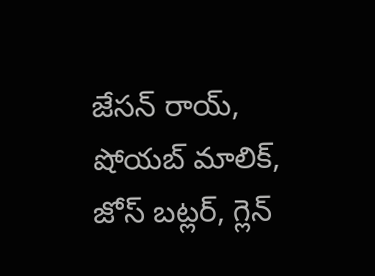జేసన్‌ రాయ్‌, షోయబ్‌ మాలిక్‌, జోస్‌ బట్లర్‌, గ్లెన్‌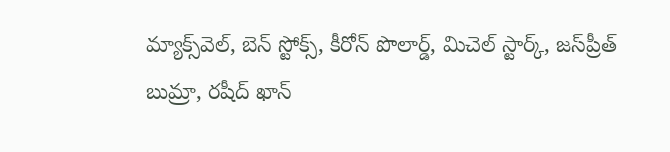మ్యాక్స్‌వెల్‌, బెన్‌ స్టోక్స్‌, కీరోన్‌ పొలార్డ్‌, మిచెల్‌ స్టార్క్‌, జస్‌ప్రీత్‌ బుమ్రా, రషీద్‌ ఖాన్‌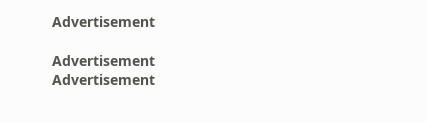Advertisement

Advertisement
Advertisement